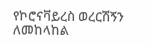የኮሮናቫይረስ ወረርሽኝን ለመከላከል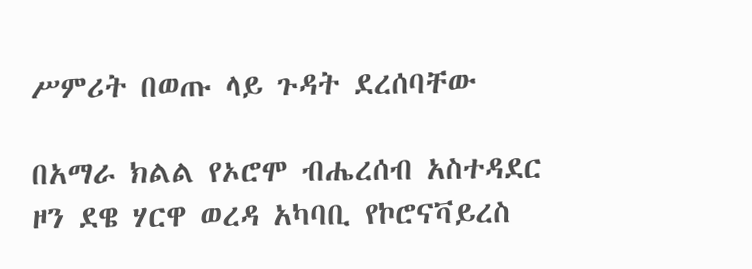ሥምሪት በወጡ ላይ ጉዳት ደረሰባቸው

በአማራ ክልል የኦሮሞ ብሔረሰብ አስተዳደር ዞን ደዌ ሃርዋ ወረዳ አካባቢ የኮሮናቫይረስ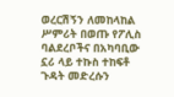ወረርሽኝን ለመከላከል ሥምሪት በወጡ የፖሊስ ባልደረቦችና በአካባቢው ኗሪ ላይ ተኩስ ተከፍቶ ጉዳት መድረሱን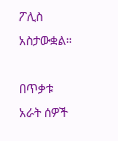ፖሊስ አስታውቋል።

በጥቃቱ አራት ሰዎች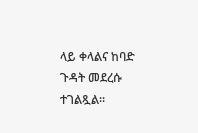ላይ ቀላልና ከባድ ጉዳት መደረሱ ተገልጿል።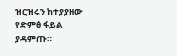ዝርዝሩን ከተያያዘው የድምፅ ፋይል ያዳምጡ።